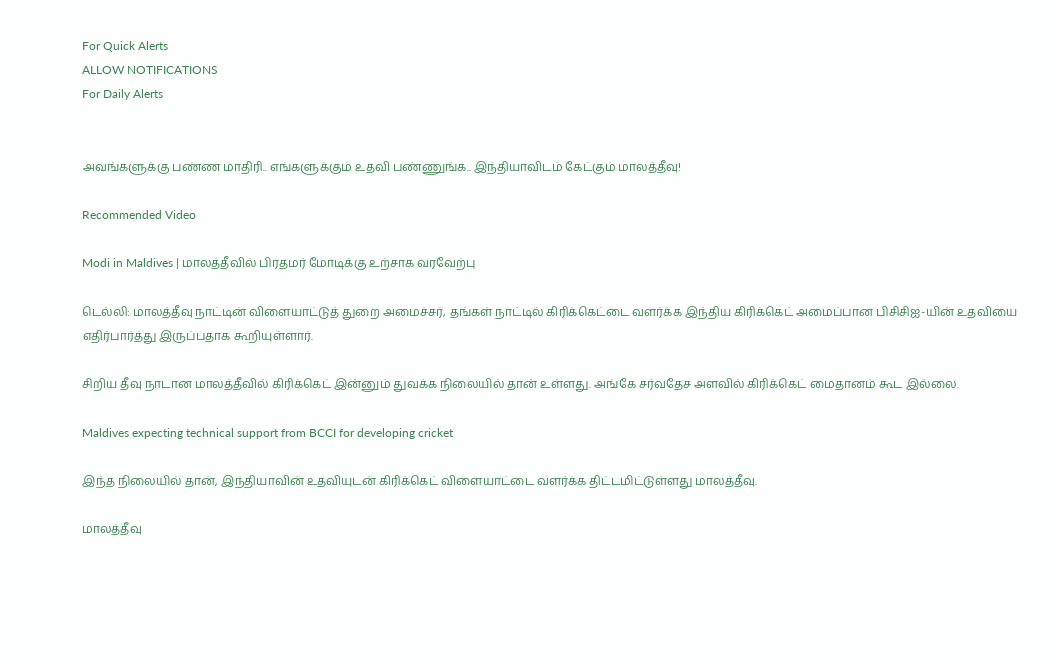For Quick Alerts
ALLOW NOTIFICATIONS
For Daily Alerts


அவங்களுக்கு பண்ண மாதிரி.. எங்களுக்கும் உதவி பண்ணுங்க.. இந்தியாவிடம் கேட்கும் மாலத்தீவு!

Recommended Video

Modi in Maldives | மாலத்தீவில் பிரதமர் மோடிக்கு உற்சாக வரவேற்பு

டெல்லி: மாலத்தீவு நாட்டின் விளையாட்டுத் துறை அமைச்சர், தங்கள் நாட்டில் கிரிக்கெட்டை வளர்க்க இந்திய கிரிக்கெட் அமைப்பான பிசிசிஐ-யின் உதவியை எதிர்பார்த்து இருப்பதாக கூறியுள்ளார்.

சிறிய தீவு நாடான மாலத்தீவில் கிரிக்கெட் இன்னும் துவக்க நிலையில் தான் உள்ளது. அங்கே சர்வதேச அளவில் கிரிக்கெட் மைதானம் கூட இல்லை.

Maldives expecting technical support from BCCI for developing cricket

இந்த நிலையில் தான், இந்தியாவின் உதவியுடன் கிரிக்கெட் விளையாட்டை வளர்க்க திட்டமிட்டுள்ளது மாலத்தீவு.

மாலத்தீவு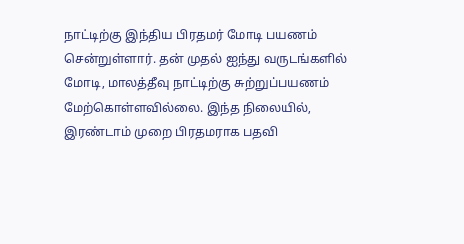நாட்டிற்கு இந்திய பிரதமர் மோடி பயணம் சென்றுள்ளார். தன் முதல் ஐந்து வருடங்களில் மோடி, மாலத்தீவு நாட்டிற்கு சுற்றுப்பயணம் மேற்கொள்ளவில்லை. இந்த நிலையில், இரண்டாம் முறை பிரதமராக பதவி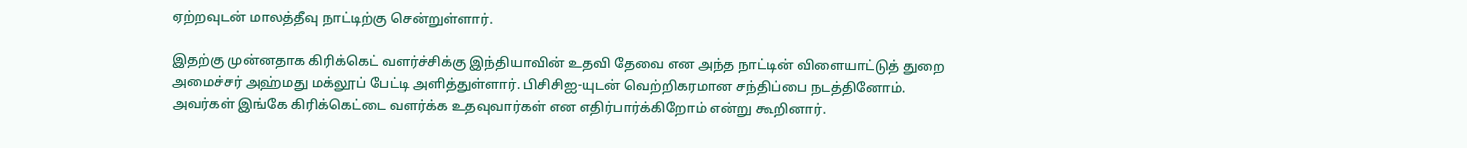ஏற்றவுடன் மாலத்தீவு நாட்டிற்கு சென்றுள்ளார்.

இதற்கு முன்னதாக கிரிக்கெட் வளர்ச்சிக்கு இந்தியாவின் உதவி தேவை என அந்த நாட்டின் விளையாட்டுத் துறை அமைச்சர் அஹ்மது மக்லூப் பேட்டி அளித்துள்ளார். பிசிசிஐ-யுடன் வெற்றிகரமான சந்திப்பை நடத்தினோம். அவர்கள் இங்கே கிரிக்கெட்டை வளர்க்க உதவுவார்கள் என எதிர்பார்க்கிறோம் என்று கூறினார்.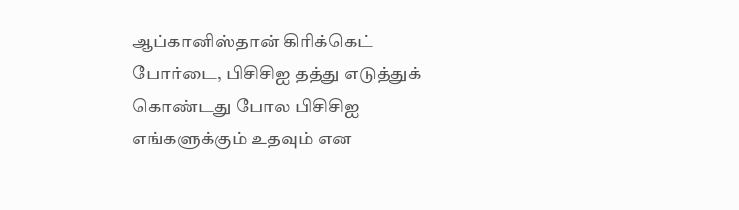ஆப்கானிஸ்தான் கிரிக்கெட் போர்டை, பிசிசிஐ தத்து எடுத்துக் கொண்டது போல பிசிசிஐ எங்களுக்கும் உதவும் என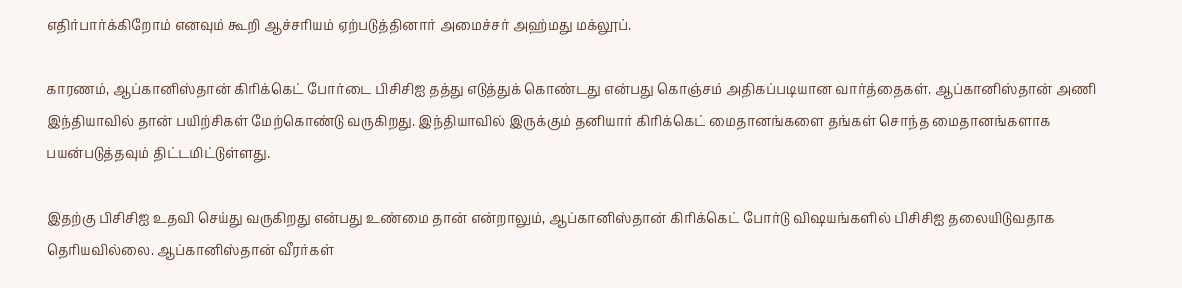எதிர்பார்க்கிறோம் எனவும் கூறி ஆச்சரியம் ஏற்படுத்தினார் அமைச்சர் அஹ்மது மக்லூப்.

காரணம், ஆப்கானிஸ்தான் கிரிக்கெட் போர்டை பிசிசிஐ தத்து எடுத்துக் கொண்டது என்பது கொஞ்சம் அதிகப்படியான வார்த்தைகள். ஆப்கானிஸ்தான் அணி இந்தியாவில் தான் பயிற்சிகள் மேற்கொண்டு வருகிறது. இந்தியாவில் இருக்கும் தனியார் கிரிக்கெட் மைதானங்களை தங்கள் சொந்த மைதானங்களாக பயன்படுத்தவும் திட்டமிட்டுள்ளது.

இதற்கு பிசிசிஐ உதவி செய்து வருகிறது என்பது உண்மை தான் என்றாலும், ஆப்கானிஸ்தான் கிரிக்கெட் போர்டு விஷயங்களில் பிசிசிஐ தலையிடுவதாக தெரியவில்லை. ஆப்கானிஸ்தான் வீரர்கள்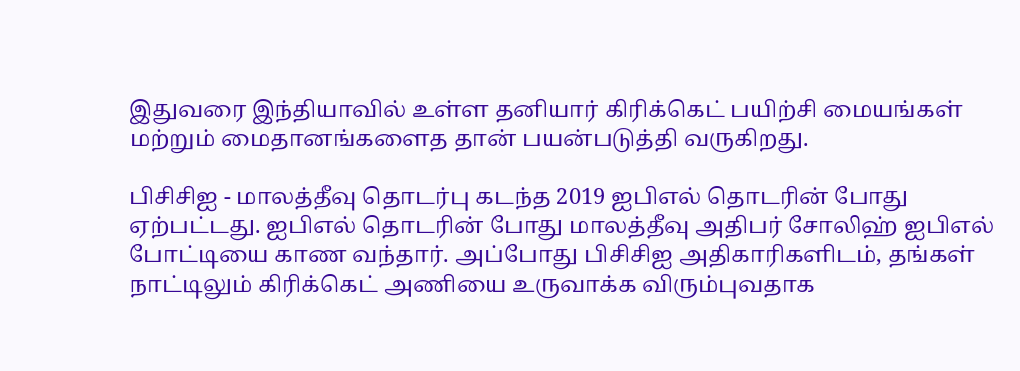இதுவரை இந்தியாவில் உள்ள தனியார் கிரிக்கெட் பயிற்சி மையங்கள் மற்றும் மைதானங்களைத தான் பயன்படுத்தி வருகிறது.

பிசிசிஐ - மாலத்தீவு தொடர்பு கடந்த 2019 ஐபிஎல் தொடரின் போது ஏற்பட்டது. ஐபிஎல் தொடரின் போது மாலத்தீவு அதிபர் சோலிஹ் ஐபிஎல் போட்டியை காண வந்தார். அப்போது பிசிசிஐ அதிகாரிகளிடம், தங்கள் நாட்டிலும் கிரிக்கெட் அணியை உருவாக்க விரும்புவதாக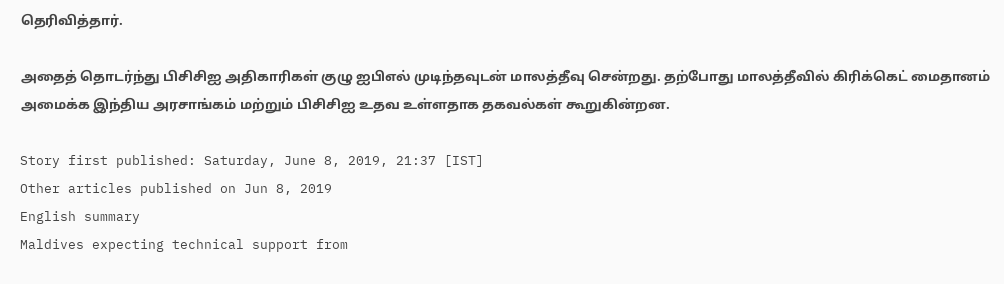தெரிவித்தார்.

அதைத் தொடர்ந்து பிசிசிஐ அதிகாரிகள் குழு ஐபிஎல் முடிந்தவுடன் மாலத்தீவு சென்றது. தற்போது மாலத்தீவில் கிரிக்கெட் மைதானம் அமைக்க இந்திய அரசாங்கம் மற்றும் பிசிசிஐ உதவ உள்ளதாக தகவல்கள் கூறுகின்றன.

Story first published: Saturday, June 8, 2019, 21:37 [IST]
Other articles published on Jun 8, 2019
English summary
Maldives expecting technical support from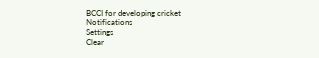BCCI for developing cricket
Notifications
Settings
Clear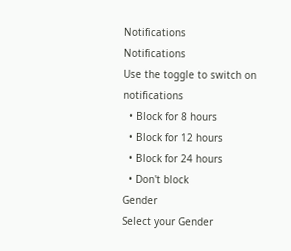Notifications
Notifications
Use the toggle to switch on notifications
  • Block for 8 hours
  • Block for 12 hours
  • Block for 24 hours
  • Don't block
Gender
Select your Gender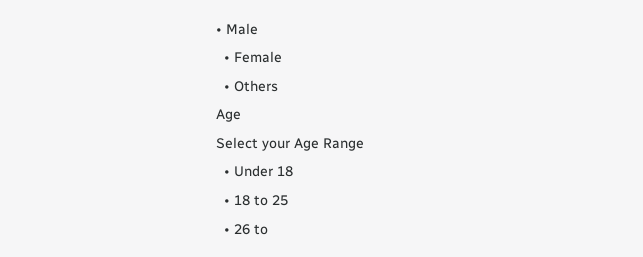• Male
  • Female
  • Others
Age
Select your Age Range
  • Under 18
  • 18 to 25
  • 26 to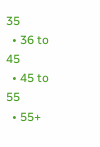35
  • 36 to 45
  • 45 to 55
  • 55+